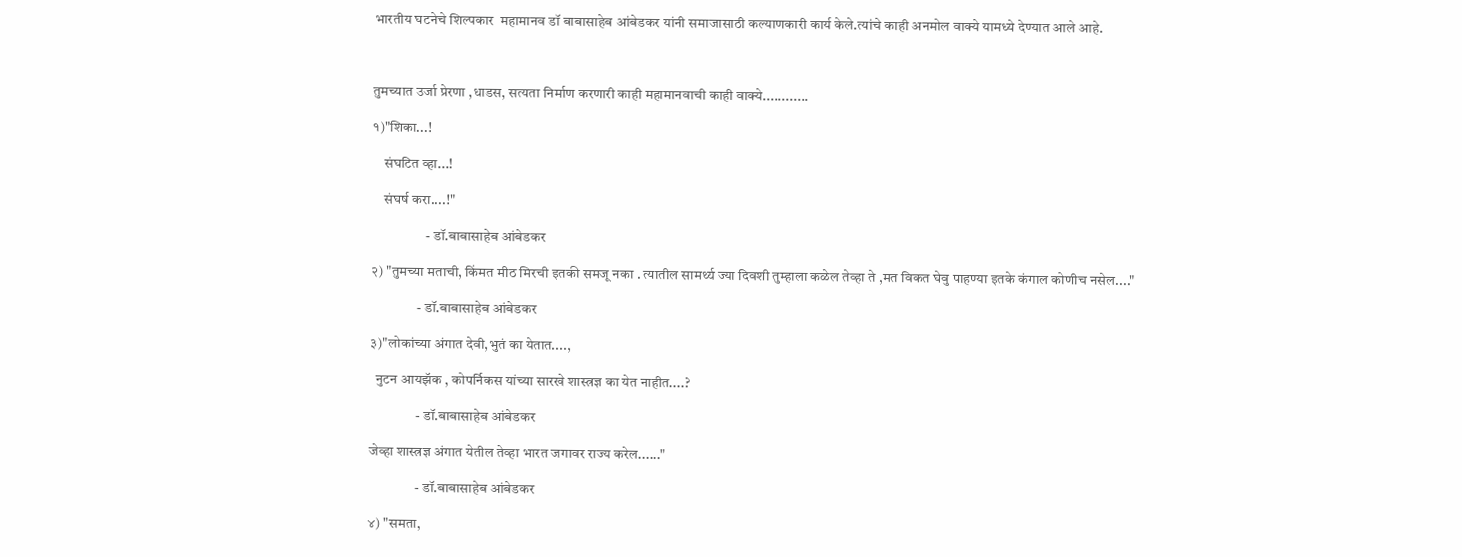भारतीय घटनेचे शिल्पकार  महामानव डॉ बाबासाहेब आंबेडकर यांनी समाजासाठी कल्याणकारी कार्य केले.त्यांचे काही अनमोल वाक्ये यामध्ये देण्यात आले आहे.



तुमच्यात उर्जा प्रेरणा ,धाडस, सत्यता निर्माण करणारी काही महामानवाची काही वाक्ये............

१)"शिका...!

    संघटित व्हा...!

    संघर्ष करा....!"

                   - डॉ.बाबासाहेब आंबेडकर

२) "तुमच्या मताची, किंमत मीठ मिरची इतकी समजू नका . त्यातील सामर्थ्य ज्या दिवशी तुम्हाला कळेल तेव्हा ते ,मत विकत घेवु पाहण्या इतके कंगाल कोणीच नसेल...."

                - डॉ.बाबासाहेब आंबेडकर

३)"लोकांच्या अंगात देवी,भुतं का येतात....,

  नुटन आयझॅक , कोपर्निकस यांच्या सारखे शास्त्रज्ञ का येत नाहीत....?

                - डॉ.बाबासाहेब आंबेडकर

जेव्हा शास्त्रज्ञ अंगात येतील तेव्हा भारत जगावर राज्य करेल......"

                - डॉ.बाबासाहेब आंबेडकर

४) "समता,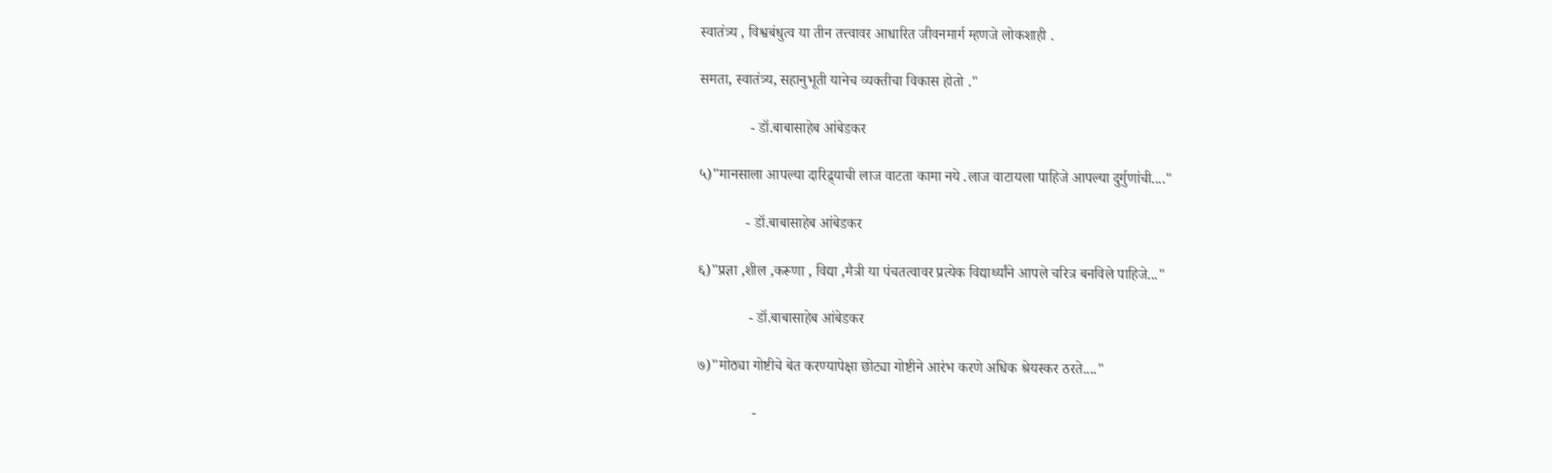स्वातंत्र्य , विश्वबंधुत्व या तीन तत्त्वावर आधारित जीवनमार्ग म्हणजे लोकशाही .

समता, स्वातंत्र्य, सहानुभूती यानेच व्यक्तीचा विकास होतो ."

              - डॉ.बाबासाहेब आंबेडकर

५)"मानसाला आपल्या दारिद्र्याची लाज वाटता कामा नये .लाज वाटायला पाहिजे आपल्या दुर्गुणांची...."

             - डॉ.बाबासाहेब आंबेडकर

६)"प्रज्ञा ,शील ,करूणा , विद्या ,मैत्री या पंचतत्वावर प्रत्येक विद्यार्थ्यांने आपले चरित्र बनविले पाहिजे..."

              - डॉ.बाबासाहेब आंबेडकर

७)"मोठ्या गोष्टीचे बेत करण्यापेक्षा छोट्या गोष्टीने आरंभ करणे अधिक श्रेयस्कर ठरते...."

               -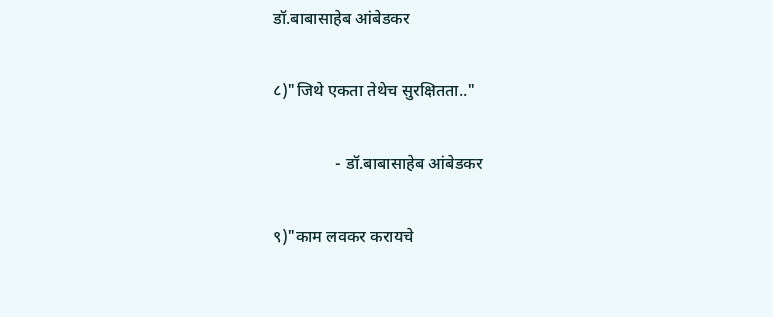डॉ.बाबासाहेब आंबेडकर

८)"जिथे एकता तेथेच सुरक्षितता.."

               - डॉ.बाबासाहेब आंबेडकर

९)"काम लवकर करायचे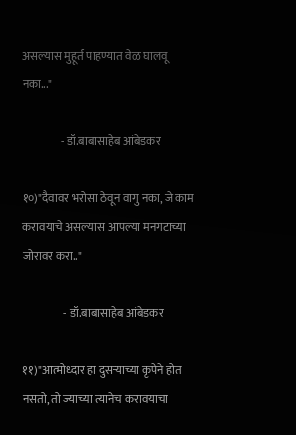असल्यास मुहूर्त पाहण्यात वेळ घालवू नका..."

                 - डॉ.बाबासाहेब आंबेडकर

१०)"दैवावर भरोसा ठेवून वागु नका, जे काम करावयाचे असल्यास आपल्या मनगटाच्या जोरावर करा.."

                  - डॉ.बाबासाहेब आंबेडकर

११)"आत्मोध्दार हा दुसऱ्याच्या कृपेने होत नसतो, तो ज्याच्या त्यानेच करावयाचा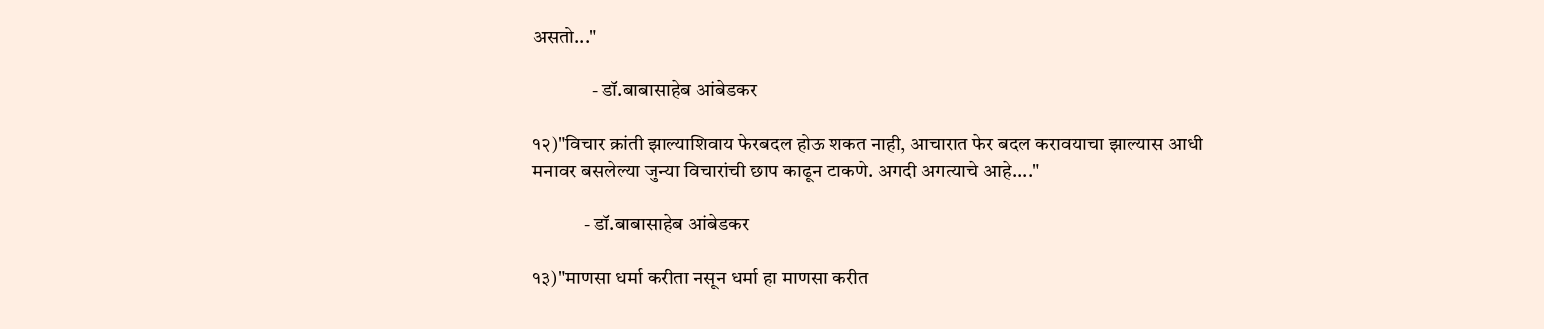असतो..."

               - डॉ.बाबासाहेब आंबेडकर

१२)"विचार क्रांती झाल्याशिवाय फेरबदल होऊ शकत नाही, आचारात फेर बदल करावयाचा झाल्यास आधी मनावर बसलेल्या जुन्या विचारांची छाप काढून टाकणे. अगदी अगत्याचे आहे...."

             - डॉ.बाबासाहेब आंबेडकर

१३)"माणसा धर्मा करीता नसून धर्मा हा माणसा करीत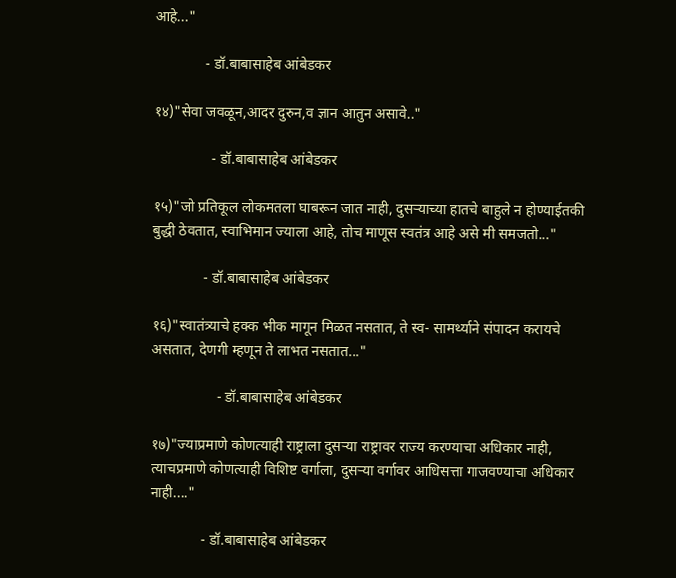आहे..."

              - डॉ.बाबासाहेब आंबेडकर

१४)"सेवा जवळून,आदर दुरुन,व ज्ञान आतुन असावे.."

                - डॉ.बाबासाहेब आंबेडकर

१५)"जो प्रतिकूल लोकमतला घाबरून जात नाही, दुसऱ्याच्या हातचे बाहुले न होण्याईतकी बुद्धी ठेवतात, स्वाभिमान ज्याला आहे, तोच माणूस स्वतंत्र आहे असे मी समजतो..."

              - डॉ.बाबासाहेब आंबेडकर

१६)"स्वातंत्र्याचे हक्क भीक मागून मिळत नसतात, ते स्व- सामर्थ्याने संपादन करायचे असतात, देणगी म्हणून ते लाभत नसतात..."

                  - डॉ.बाबासाहेब आंबेडकर

१७)"ज्याप्रमाणे कोणत्याही राष्ट्राला दुसऱ्या राष्ट्रावर राज्य करण्याचा अधिकार नाही, त्याचप्रमाणे कोणत्याही विशिष्ट वर्गाला, दुसऱ्या वर्गावर आधिसत्ता गाजवण्याचा अधिकार नाही...."

              - डॉ.बाबासाहेब आंबेडकर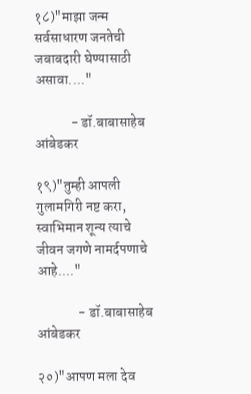१८)"माझा जन्म सर्वसाधारण जनतेची जबाबदारी घेण्यासाठी असावा...."

             - डॉ.बाबासाहेब आंबेडकर

१९)"तुम्ही आपली गुलामगिरी नष्ट करा, स्वाभिमान शून्य त्याचे जीवन जगणे नामर्दपणाचे आहे...."

               - डॉ.बाबासाहेब आंबेडकर

२०)"आपण मला देव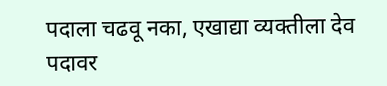पदाला चढवू नका, एखाद्या व्यक्तीला देव पदावर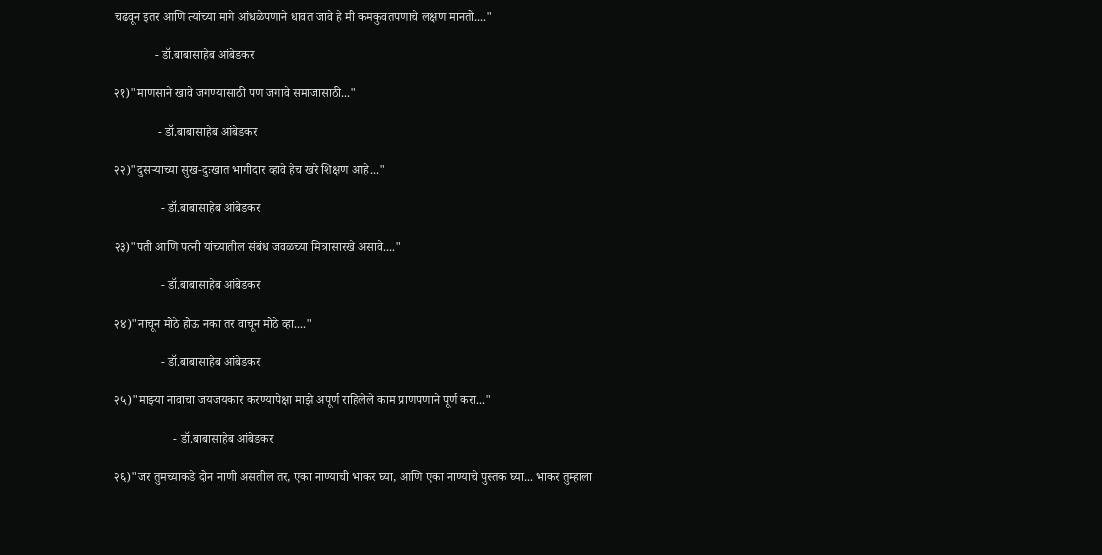चढवून इतर आणि त्यांच्या मागे आंधळेपणाने धावत जावे हे मी कमकुवतपणाचे लक्षण मानतो...."

             - डॉ.बाबासाहेब आंबेडकर

२१)"माणसाने खावे जगण्यासाठी पण जगावे समाजासाठी..."

              - डॉ.बाबासाहेब आंबेडकर

२२)"दुसऱ्याच्या सुख-दुःखात भागीदार व्हावे हेच खरे शिक्षण आहे..."

               - डॉ.बाबासाहेब आंबेडकर

२३)"पती आणि पत्नी यांच्यातील संबंध जवळच्या मित्रासारखे असावे...."

               - डॉ.बाबासाहेब आंबेडकर

२४)"नाचून मोठे होऊ नका तर वाचून मोठे व्हा...."

               - डॉ.बाबासाहेब आंबेडकर

२५)"माझ्या नावाचा जयजयकार करण्यापेक्षा माझे अपूर्ण राहिलेले काम प्राणपणाने पूर्ण करा..."

                   - डॉ.बाबासाहेब आंबेडकर

२६)"जर तुमच्याकडे दोन नाणी असतील तर, एका नाण्याची भाकर घ्या, आणि एका नाण्याचे पुस्तक घ्या... भाकर तुम्हाला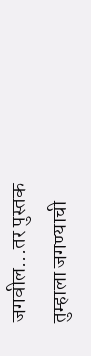जगवील...तर पुस्तक तुम्हाला जगण्याची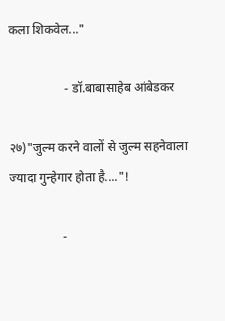कला शिकवेल..."

                  - डॉ.बाबासाहेब आंबेडकर

२७)"जुल्म करने वालों से जुल्म सहनेवाला  ज्यादा गुन्हेगार होता है...."!

                 -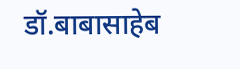डॉ.बाबासाहेब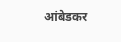आंबेडकर